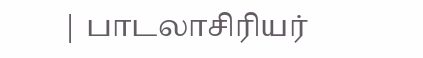| பாடலாசிரியர்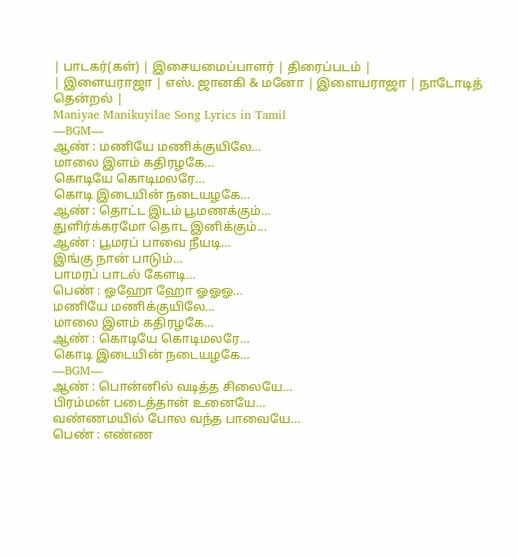| பாடகர்(கள்) | இசையமைப்பாளர் | திரைப்படம் |
| இளையராஜா | எஸ். ஜானகி & மனோ | இளையராஜா | நாடோடித் தென்றல் |
Maniyae Manikuyilae Song Lyrics in Tamil
—BGM—
ஆண் : மணியே மணிக்குயிலே…
மாலை இளம் கதிரழகே…
கொடியே கொடிமலரே…
கொடி இடையின் நடையழகே…
ஆண் : தொட்ட இடம் பூமணக்கும்…
துளிர்க்கரமோ தொட இனிக்கும்…
ஆண் : பூமரப் பாவை நீயடி…
இங்கு நான் பாடும்…
பாமரப் பாடல் கேளடி…
பெண் : ஓஹோ ஹோ ஓஓஓ…
மணியே மணிக்குயிலே…
மாலை இளம் கதிரழகே…
ஆண் : கொடியே கொடிமலரே…
கொடி இடையின் நடையழகே…
—BGM—
ஆண் : பொன்னில் வடித்த சிலையே…
பிரம்மன் படைத்தான் உனையே…
வண்ணமயில் போல வந்த பாவையே…
பெண் : எண்ண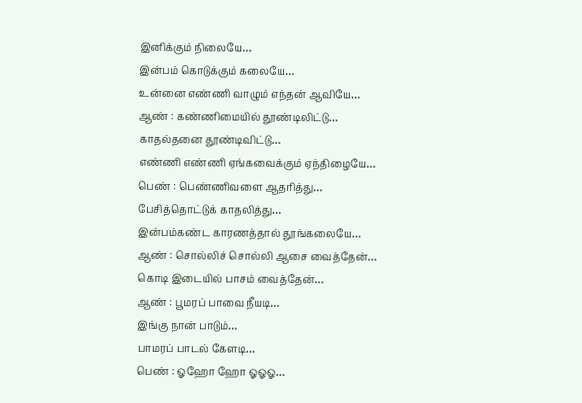இனிக்கும் நிலையே…
இன்பம் கொடுக்கும் கலையே…
உன்னை எண்ணி வாழும் எந்தன் ஆவியே…
ஆண் : கண்ணிமையில் தூண்டிலிட்டு…
காதல்தனை தூண்டிவிட்டு…
எண்ணி எண்ணி ஏங்கவைக்கும் ஏந்திழையே…
பெண் : பெண்ணிவளை ஆதரித்து…
பேசித்தொட்டுக் காதலித்து…
இன்பம்கண்ட காரணத்தால் தூங்கலையே…
ஆண் : சொல்லிச் சொல்லி ஆசை வைத்தேன்…
கொடி இடையில் பாசம் வைத்தேன்…
ஆண் : பூமரப் பாவை நீயடி…
இங்கு நான் பாடும்…
பாமரப் பாடல் கேளடி…
பெண் : ஓஹோ ஹோ ஓஓஓ…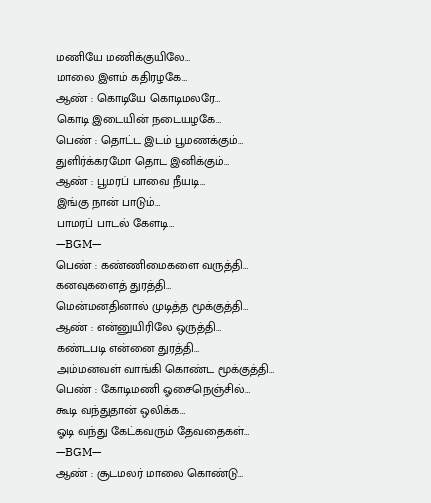மணியே மணிக்குயிலே…
மாலை இளம் கதிரழகே…
ஆண் : கொடியே கொடிமலரே…
கொடி இடையின் நடையழகே…
பெண் : தொட்ட இடம் பூமணக்கும்…
துளிர்க்கரமோ தொட இனிக்கும்…
ஆண் : பூமரப் பாவை நீயடி…
இங்கு நான் பாடும்…
பாமரப் பாடல் கேளடி…
—BGM—
பெண் : கண்ணிமைகளை வருத்தி…
கனவுகளைத் துரத்தி…
மென்மனதினால் முடித்த மூக்குத்தி…
ஆண் : என்னுயிரிலே ஒருத்தி…
கண்டபடி என்னை துரத்தி…
அம்மனவள் வாங்கி கொண்ட மூக்குத்தி…
பெண் : கோடிமணி ஓசைநெஞ்சில்…
கூடி வந்துதான் ஒலிக்க…
ஓடி வந்து கேட்கவரும் தேவதைகள்…
—BGM—
ஆண் : சூடமலர் மாலை கொண்டு…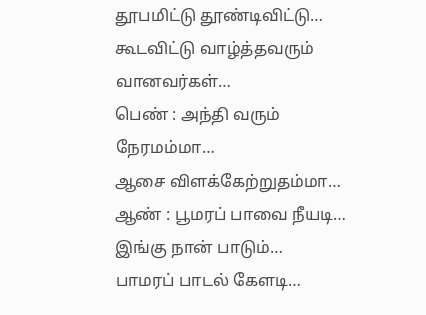தூபமிட்டு தூண்டிவிட்டு…
கூடவிட்டு வாழ்த்தவரும் வானவர்கள்…
பெண் : அந்தி வரும் நேரமம்மா…
ஆசை விளக்கேற்றுதம்மா…
ஆண் : பூமரப் பாவை நீயடி…
இங்கு நான் பாடும்…
பாமரப் பாடல் கேளடி…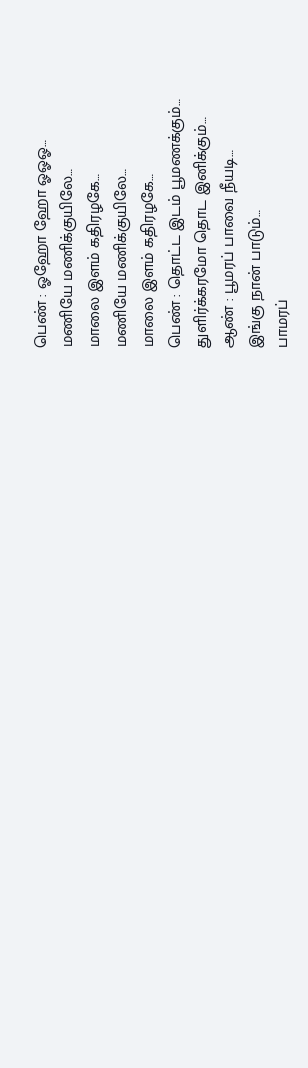பெண் : ஓஹோ ஹோ ஓஓஓ…
மணியே மணிக்குயிலே…
மாலை இளம் கதிரழகே…
மணியே மணிக்குயிலே…
மாலை இளம் கதிரழகே…
பெண் : தொட்ட இடம் பூமணக்கும்…
துளிர்க்கரமோ தொட இனிக்கும்…
ஆண் : பூமரப் பாவை நீயடி…
இங்கு நான் பாடும்…
பாமரப்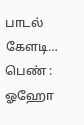பாடல் கேளடி…
பெண் : ஓஹோ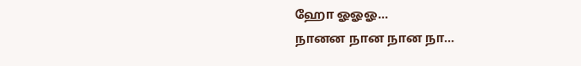ஹோ ஓஓஓ…
நானன நான நான நா…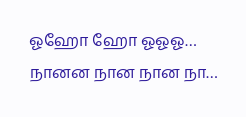ஓஹோ ஹோ ஓஓஓ…
நானன நான நான நா…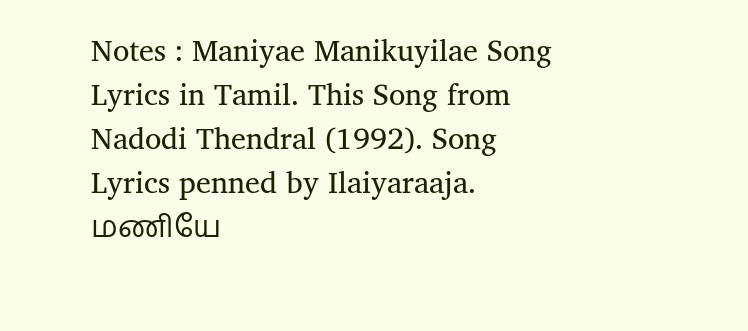Notes : Maniyae Manikuyilae Song Lyrics in Tamil. This Song from Nadodi Thendral (1992). Song Lyrics penned by Ilaiyaraaja. மணியே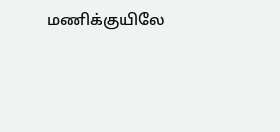மணிக்குயிலே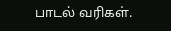பாடல் வரிகள்.